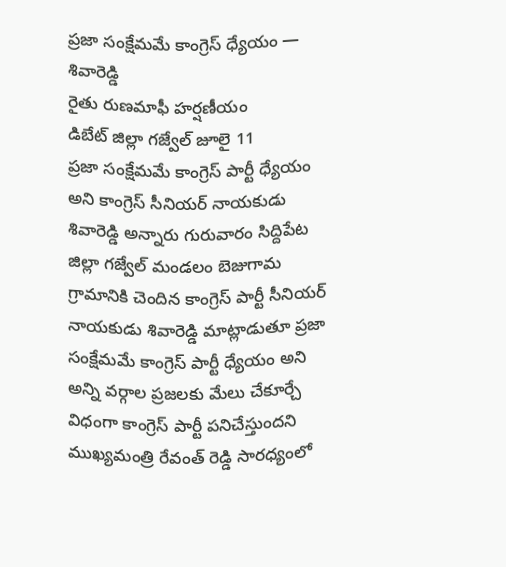ప్రజా సంక్షేమమే కాంగ్రెస్ ధ్యేయం — శివారెడ్డి
రైతు రుణమాఫీ హర్షణీయం
డిబేట్ జిల్లా గజ్వేల్ జూలై 11
ప్రజా సంక్షేమమే కాంగ్రెస్ పార్టీ ధ్యేయం అని కాంగ్రెస్ సీనియర్ నాయకుడు శివారెడ్డి అన్నారు గురువారం సిద్దిపేట జిల్లా గజ్వేల్ మండలం బెజుగామ గ్రామానికి చెందిన కాంగ్రెస్ పార్టీ సీనియర్ నాయకుడు శివారెడ్డి మాట్లాడుతూ ప్రజా సంక్షేమమే కాంగ్రెస్ పార్టీ ధ్యేయం అని అన్ని వర్గాల ప్రజలకు మేలు చేకూర్చే విధంగా కాంగ్రెస్ పార్టీ పనిచేస్తుందని ముఖ్యమంత్రి రేవంత్ రెడ్డి సారధ్యంలో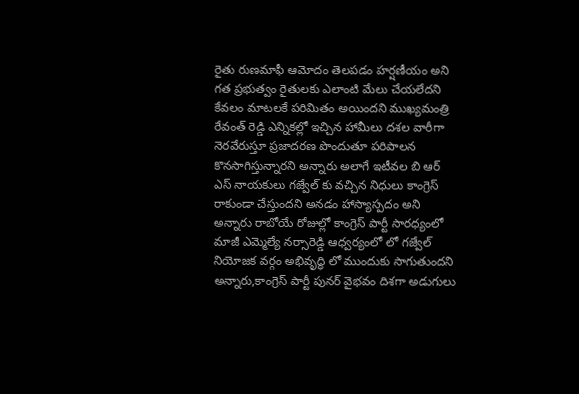రైతు రుణమాఫీ ఆమోదం తెలపడం హర్షణీయం అని గత ప్రభుత్వం రైతులకు ఎలాంటి మేలు చేయలేదని కేవలం మాటలకే పరిమితం అయిందని ముఖ్యమంత్రి రేవంత్ రెడ్డి ఎన్నికల్లో ఇచ్చిన హామీలు దశల వారీగా నెరవేరుస్తూ ప్రజాదరణ పొందుతూ పరిపాలన కొనసాగిస్తున్నారని అన్నారు అలాగే ఇటీవల బి ఆర్ ఎస్ నాయకులు గజ్వేల్ కు వచ్చిన నిధులు కాంగ్రెస్ రాకుండా చేస్తుందని అనడం హాస్యాస్పదం అని అన్నారు రాబోయే రోజుల్లో కాంగ్రెస్ పార్టీ సారధ్యంలో మాజీ ఎమ్మెల్యే నర్సారెడ్డి ఆధ్వర్యంలో లో గజ్వేల్ నియోజక వర్గం అభివృద్ధి లో ముందుకు సాగుతుందని అన్నారు,కాంగ్రెస్ పార్టీ పునర్ వైభవం దిశగా అడుగులు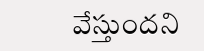వేస్తుందని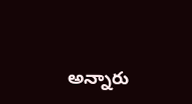అన్నారు